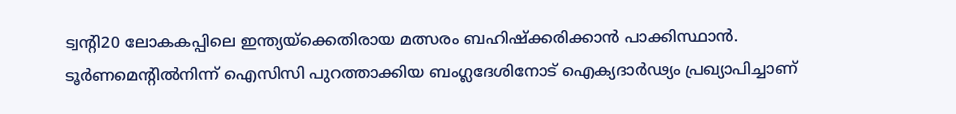ട്വന്റി20 ലോകകപ്പിലെ ഇന്ത്യയ്‌ക്കെതിരായ മത്സരം ബഹിഷ്ക്കരിക്കാന്‍ പാക്കിസ്ഥാന്‍. ടൂർണമെന്റിൽനിന്ന് ഐസിസി പുറത്താക്കിയ ബംഗ്ലദേശിനോട് ഐക്യദാർഢ്യം പ്രഖ്യാപിച്ചാണ്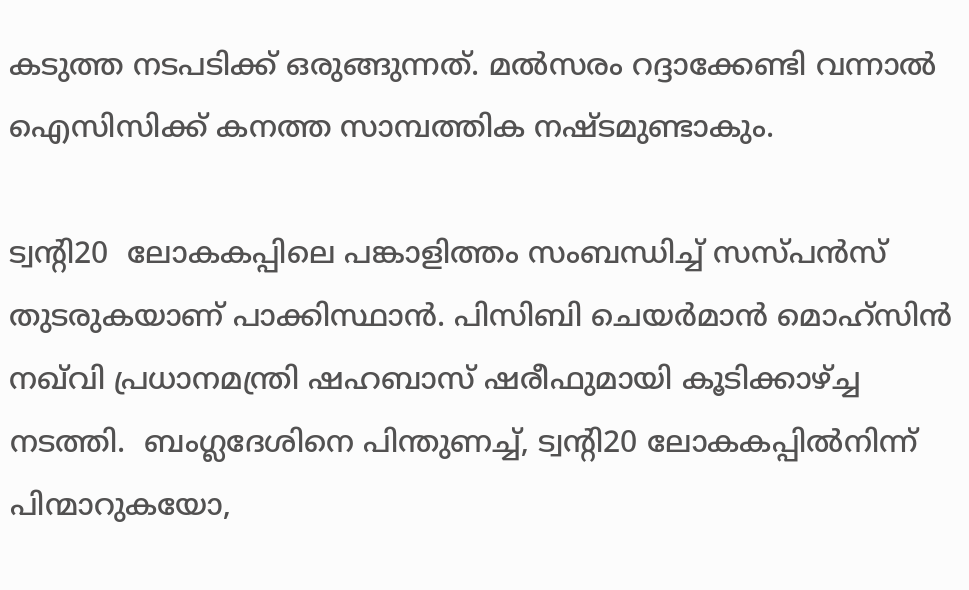കടുത്ത നടപടിക്ക് ഒരുങ്ങുന്നത്. മല്‍സരം റദ്ദാക്കേണ്ടി വന്നാല്‍ ഐസിസിക്ക് കനത്ത സാമ്പത്തിക നഷ്ടമുണ്ടാകും.

ട്വന്റി20  ലോകകപ്പിലെ പങ്കാളിത്തം സംബന്ധിച്ച് സസ്പന്‍സ് തുടരുകയാണ് പാക്കിസ്ഥാൻ. പിസിബി ചെയർമാൻ മൊഹ്സിൻ നഖ്‌വി പ്രധാനമന്ത്രി ഷഹബാസ് ഷരീഫുമായി കൂടിക്കാഴ്ച്ച നടത്തി.  ബംഗ്ലദേശിനെ പിന്തുണച്ച്, ട്വന്റി20 ലോകകപ്പിൽനിന്ന് പിന്മാറുകയോ,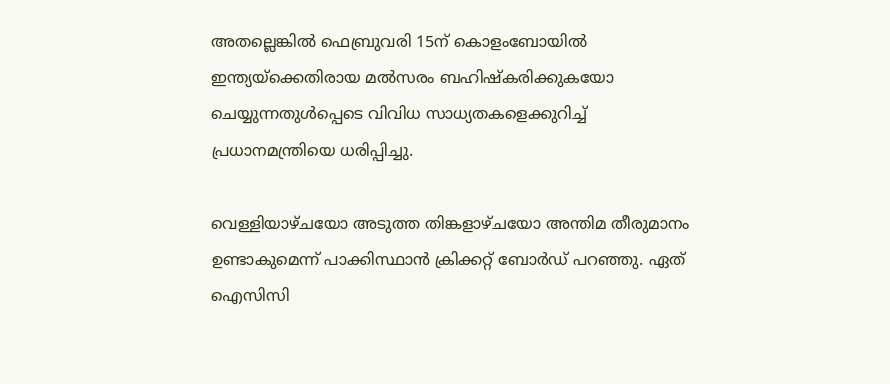അതല്ലെങ്കില്‍ ഫെബ്രുവരി 15ന് കൊളംബോയിൽ ഇന്ത്യയ്‌ക്കെതിരായ മല്‍സരം ബഹിഷ്കരിക്കുകയോ ചെയ്യുന്നതുൾപ്പെടെ വിവിധ സാധ്യതകളെക്കുറിച്ച് പ്രധാനമന്ത്രിയെ ധരിപ്പിച്ചു.

വെള്ളിയാഴ്ചയോ അടുത്ത തിങ്കളാഴ്ചയോ അന്തിമ തീരുമാനം ഉണ്ടാകുമെന്ന് പാക്കിസ്ഥാൻ ക്രിക്കറ്റ് ബോർഡ് പറഞ്ഞു. ഏത് ഐസിസി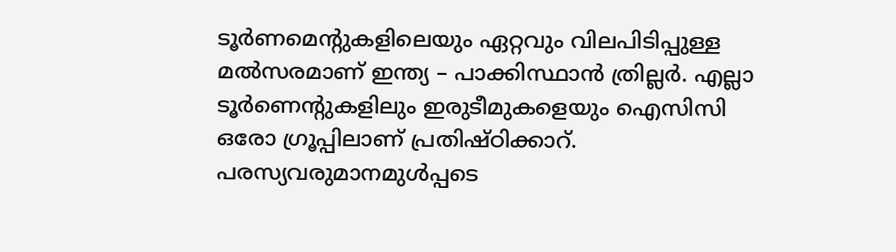ടൂര്‍ണമെന്റുകളിലെയും ഏറ്റവും വിലപിടിപ്പുള്ള മല്‍സരമാണ് ഇന്ത്യ – പാക്കിസ്ഥാന്‍ ത്രില്ലര്‍. എല്ലാ ടൂര്‍ണെന്റുകളിലും ഇരുടീമുകളെയും ഐസിസി ഒരോ ഗ്രൂപ്പിലാണ് പ്രതിഷ്ഠിക്കാറ്.  പരസ്യവരുമാനമുള്‍പ്പടെ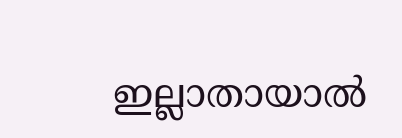ഇല്ലാതായാല്‍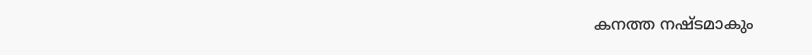കനത്ത നഷ്ടമാകും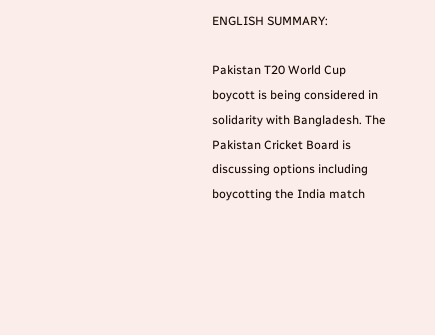ENGLISH SUMMARY:

Pakistan T20 World Cup boycott is being considered in solidarity with Bangladesh. The Pakistan Cricket Board is discussing options including boycotting the India match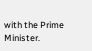with the Prime Minister.